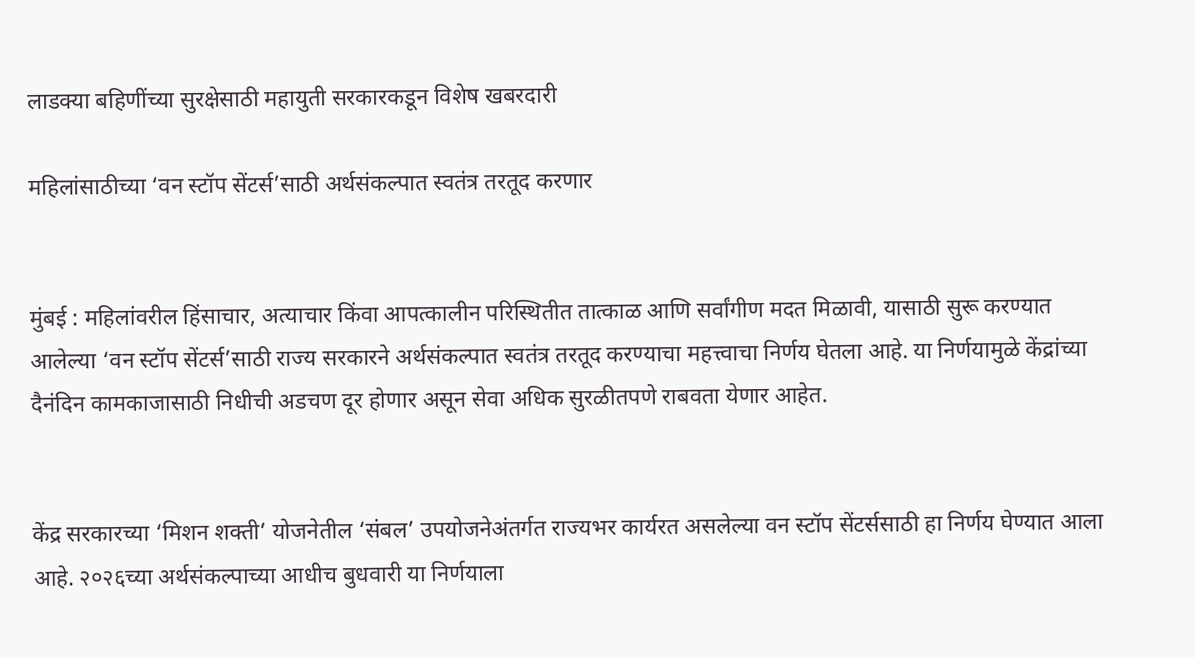लाडक्या बहिणींच्या सुरक्षेसाठी महायुती सरकारकडून विशेष खबरदारी

महिलांसाठीच्या ‘वन स्टॉप सेंटर्स’साठी अर्थसंकल्पात स्वतंत्र तरतूद करणार


मुंबई : महिलांवरील हिंसाचार, अत्याचार किंवा आपत्कालीन परिस्थितीत तात्काळ आणि सर्वांगीण मदत मिळावी, यासाठी सुरू करण्यात आलेल्या ‘वन स्टॉप सेंटर्स’साठी राज्य सरकारने अर्थसंकल्पात स्वतंत्र तरतूद करण्याचा महत्त्वाचा निर्णय घेतला आहे. या निर्णयामुळे केंद्रांच्या दैनंदिन कामकाजासाठी निधीची अडचण दूर होणार असून सेवा अधिक सुरळीतपणे राबवता येणार आहेत.


केंद्र सरकारच्या ‘मिशन शक्ती’ योजनेतील ‘संबल’ उपयोजनेअंतर्गत राज्यभर कार्यरत असलेल्या वन स्टॉप सेंटर्ससाठी हा निर्णय घेण्यात आला आहे. २०२६च्या अर्थसंकल्पाच्या आधीच बुधवारी या निर्णयाला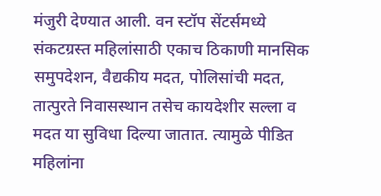मंजुरी देण्यात आली. वन स्टॉप सेंटर्समध्ये संकटग्रस्त महिलांसाठी एकाच ठिकाणी मानसिक समुपदेशन, वैद्यकीय मदत, पोलिसांची मदत, तात्पुरते निवासस्थान तसेच कायदेशीर सल्ला व मदत या सुविधा दिल्या जातात. त्यामुळे पीडित महिलांना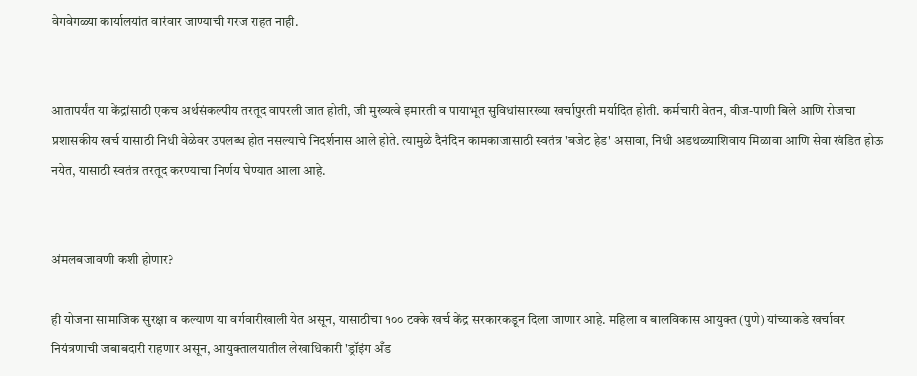वेगवेगळ्या कार्यालयांत वारंवार जाण्याची गरज राहत नाही.


आतापर्यंत या केंद्रांसाठी एकच अर्थसंकल्पीय तरतूद वापरली जात होती, जी मुख्यत्वे इमारती व पायाभूत सुविधांसारख्या खर्चापुरती मर्यादित होती. कर्मचारी वेतन, वीज-पाणी बिले आणि रोजचा प्रशासकीय खर्च यासाठी निधी वेळेवर उपलब्ध होत नसल्याचे निदर्शनास आले होते. त्यामुळे दैनंदिन कामकाजासाठी स्वतंत्र 'बजेट हेड' असावा, निधी अडथळ्याशिवाय मिळावा आणि सेवा खंडित होऊ नयेत, यासाठी स्वतंत्र तरतूद करण्याचा निर्णय घेण्यात आला आहे.


अंमलबजावणी कशी होणार?

ही योजना सामाजिक सुरक्षा व कल्याण या वर्गवारीखाली येत असून, यासाठीचा १०० टक्के खर्च केंद्र सरकारकडून दिला जाणार आहे. महिला व बालविकास आयुक्त (पुणे) यांच्याकडे खर्चावर नियंत्रणाची जबाबदारी राहणार असून, आयुक्तालयातील लेखाधिकारी 'ड्रॉइंग अँड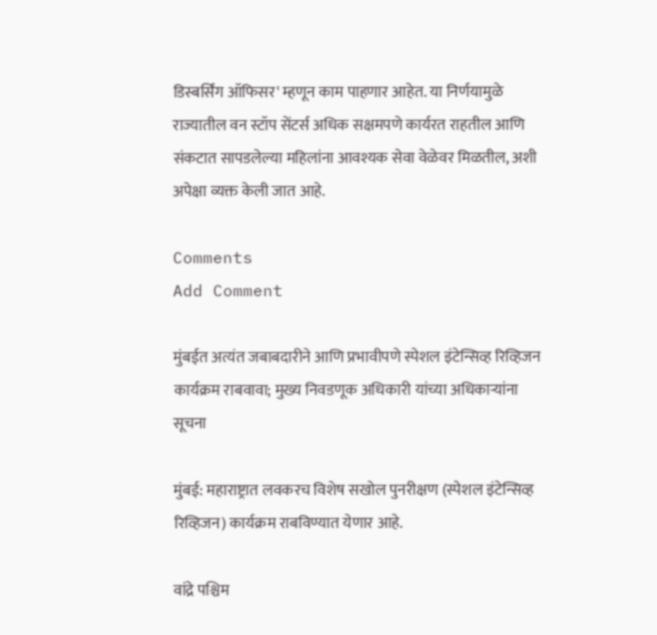डिस्बर्सिंग ऑफिसर' म्हणून काम पाहणार आहेत. या निर्णयामुळे राज्यातील वन स्टॉप सेंटर्स अधिक सक्षमपणे कार्यरत राहतील आणि संकटात सापडलेल्या महिलांना आवश्यक सेवा वेळेवर मिळतील, अशी अपेक्षा व्यक्त केली जात आहे.

Comments
Add Comment

मुंबईत अत्यंत जबाबदारीने आणि प्रभावीपणे स्पेशल इंटेन्सिव्ह रिव्हिजन कार्यक्रम राबवावा; मुख्य निवडणूक अधिकारी यांच्या अधिकाऱ्यांना सूचना

मुंबई: महाराष्ट्रात लवकरच विशेष सखोल पुनरीक्षण (स्पेशल इंटेन्सिव्ह रिव्हिजन) कार्यक्रम राबविण्यात येणार आहे.

वांद्रे पश्चिम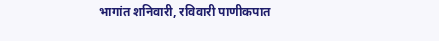भागांत शनिवारी, रविवारी पाणीकपात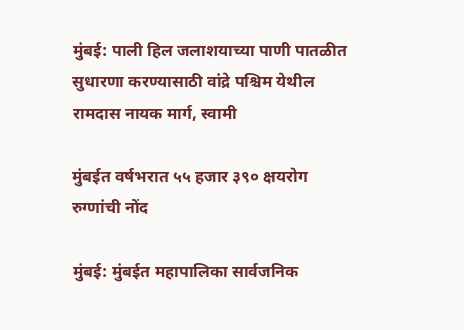मुंबई: पाली हिल जलाशयाच्‍या पाणी पातळीत सुधारणा करण्‍यासाठी वांद्रे पश्चिम येथील रामदास नायक मार्ग, स्‍वामी

मुंबईत वर्षभरात ५५ हजार ३९० क्षयरोग रुग्णांची नोंद

मुंबई: मुंबईत महापालिका सार्वजनिक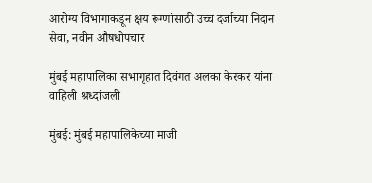आरोग्य विभागाकडून क्षय रूग्णांसाठी उच्च दर्जाच्या निदान सेवा, नवीन औषधोपचार

मुंबई महापालिका सभागृहात दिवंगत अलका केरकर यांना वाहिली श्रध्दांजली

मुंबई: मुंबई महापालिकेच्या माजी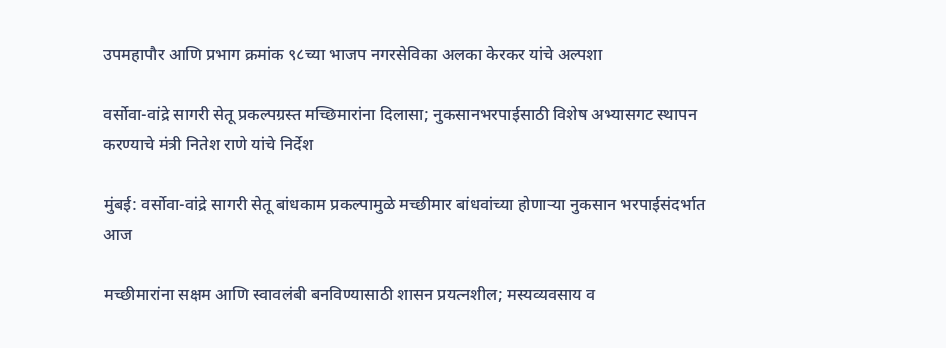उपमहापौर आणि प्रभाग क्रमांक ९८च्या भाजप नगरसेविका अलका केरकर यांचे अल्पशा

वर्सोवा-वांद्रे सागरी सेतू प्रकल्पग्रस्त मच्छिमारांना दिलासा; नुकसानभरपाईसाठी विशेष अभ्यासगट स्थापन करण्याचे मंत्री नितेश राणे यांचे निर्देश

मुंबई: वर्सोवा-वांद्रे सागरी सेतू बांधकाम प्रकल्पामुळे मच्छीमार बांधवांच्या होणाऱ्या नुकसान भरपाईसंदर्भात आज

मच्छीमारांना सक्षम आणि स्वावलंबी बनविण्यासाठी शासन प्रयत्नशील; मस्यव्यवसाय व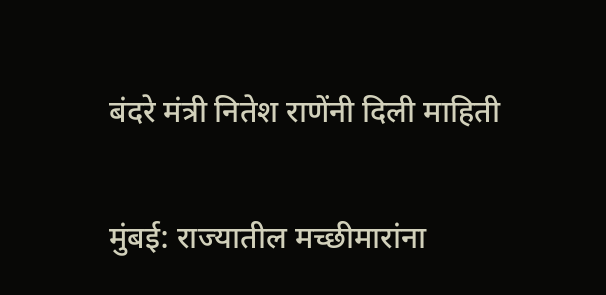बंदरे मंत्री नितेश राणेंनी दिली माहिती

मुंबई: राज्यातील मच्छीमारांना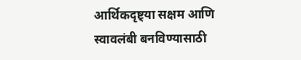आर्थिकदृष्ट्या सक्षम आणि स्वावलंबी बनविण्यासाठी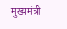मुख्यमंत्री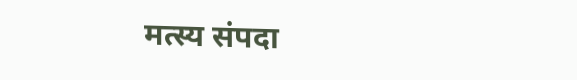मत्स्य संपदा